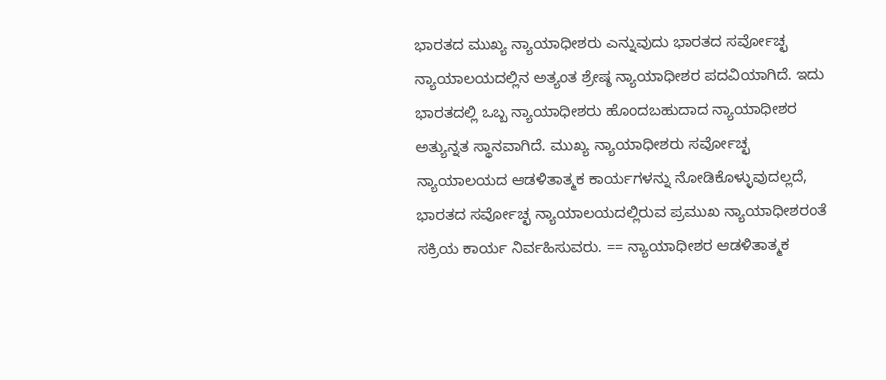ಭಾರತದ ಮುಖ್ಯ ನ್ಯಾಯಾಧೀಶರು ಎನ್ನುವುದು ಭಾರತದ ಸರ್ವೋಚ್ಛ ನ್ಯಾಯಾಲಯದಲ್ಲಿನ ಅತ್ಯಂತ ಶ್ರೇಷ್ಠ ನ್ಯಾಯಾಧೀಶರ ಪದವಿಯಾಗಿದೆ. ಇದು ಭಾರತದಲ್ಲಿ ಒಬ್ಬ ನ್ಯಾಯಾಧೀಶರು ಹೊಂದಬಹುದಾದ ನ್ಯಾಯಾಧೀಶರ ಅತ್ಯುನ್ನತ ಸ್ಥಾನವಾಗಿದೆ. ಮುಖ್ಯ ನ್ಯಾಯಾಧೀಶರು ಸರ್ವೋಚ್ಛ ನ್ಯಾಯಾಲಯದ ಆಡಳಿತಾತ್ಮಕ ಕಾರ್ಯಗಳನ್ನು ನೋಡಿಕೊಳ್ಳುವುದಲ್ಲದೆ, ಭಾರತದ ಸರ್ವೋಚ್ಛ ನ್ಯಾಯಾಲಯದಲ್ಲಿರುವ ಪ್ರಮುಖ ನ್ಯಾಯಾಧೀಶರಂತೆ ಸಕ್ರಿಯ ಕಾರ್ಯ ನಿರ್ವಹಿಸುವರು. == ನ್ಯಾಯಾಧೀಶರ ಆಡಳಿತಾತ್ಮಕ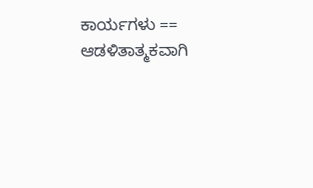ಕಾರ್ಯಗಳು == ಆಡಳಿತಾತ್ಮಕವಾಗಿ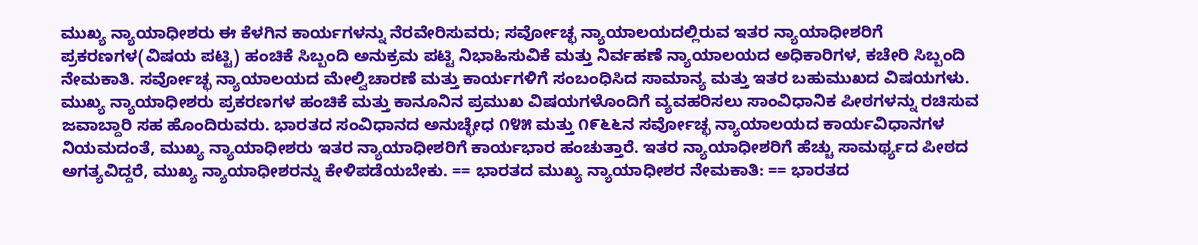ಮುಖ್ಯ ನ್ಯಾಯಾಧೀಶರು ಈ ಕೆಳಗಿನ ಕಾರ್ಯಗಳನ್ನು ನೆರವೇರಿಸುವರು; ಸರ್ವೋಚ್ಛ ನ್ಯಾಯಾಲಯದಲ್ಲಿರುವ ಇತರ ನ್ಯಾಯಾಧೀಶರಿಗೆ ಪ್ರಕರಣಗಳ(ವಿಷಯ ಪಟ್ಟಿ) ಹಂಚಿಕೆ ಸಿಬ್ಬಂದಿ ಅನುಕ್ರಮ ಪಟ್ಟಿ ನಿಭಾಹಿಸುವಿಕೆ ಮತ್ತು ನಿರ್ವಹಣೆ ನ್ಯಾಯಾಲಯದ ಅಧಿಕಾರಿಗಳ, ಕಚೇರಿ ಸಿಬ್ಬಂದಿ ನೇಮಕಾತಿ. ಸರ್ವೋಚ್ಛ ನ್ಯಾಯಾಲಯದ ಮೇಲ್ವಿಚಾರಣೆ ಮತ್ತು ಕಾರ್ಯಗಳಿಗೆ ಸಂಬಂಧಿಸಿದ ಸಾಮಾನ್ಯ ಮತ್ತು ಇತರ ಬಹುಮುಖದ ವಿಷಯಗಳು. ಮುಖ್ಯ ನ್ಯಾಯಾಧೀಶರು ಪ್ರಕರಣಗಳ ಹಂಚಿಕೆ ಮತ್ತು ಕಾನೂನಿನ ಪ್ರಮುಖ ವಿಷಯಗಳೊಂದಿಗೆ ವ್ಯವಹರಿಸಲು ಸಾಂವಿಧಾನಿಕ ಪೀಠಗಳನ್ನು ರಚಿಸುವ ಜವಾಬ್ದಾರಿ ಸಹ ಹೊಂದಿರುವರು. ಭಾರತದ ಸಂವಿಧಾನದ ಅನುಚ್ಛೇಧ ೧೪೫ ಮತ್ತು ೧೯೬೬ನ ಸರ್ವೋಚ್ಛ ನ್ಯಾಯಾಲಯದ ಕಾರ್ಯವಿಧಾನಗಳ ನಿಯಮದಂತೆ, ಮುಖ್ಯ ನ್ಯಾಯಾಧೀಶರು ಇತರ ನ್ಯಾಯಾಧೀಶರಿಗೆ ಕಾರ್ಯಭಾರ ಹಂಚುತ್ತಾರೆ. ಇತರ ನ್ಯಾಯಾಧೀಶರಿಗೆ ಹೆಚ್ಚು ಸಾಮರ್ಥ್ಯದ ಪೀಠದ ಅಗತ್ಯವಿದ್ದರೆ, ಮುಖ್ಯ ನ್ಯಾಯಾಧೀಶರನ್ನು ಕೇಳಿಪಡೆಯಬೇಕು. == ಭಾರತದ ಮುಖ್ಯ ನ್ಯಾಯಾಧೀಶರ ನೇಮಕಾತಿ: == ಭಾರತದ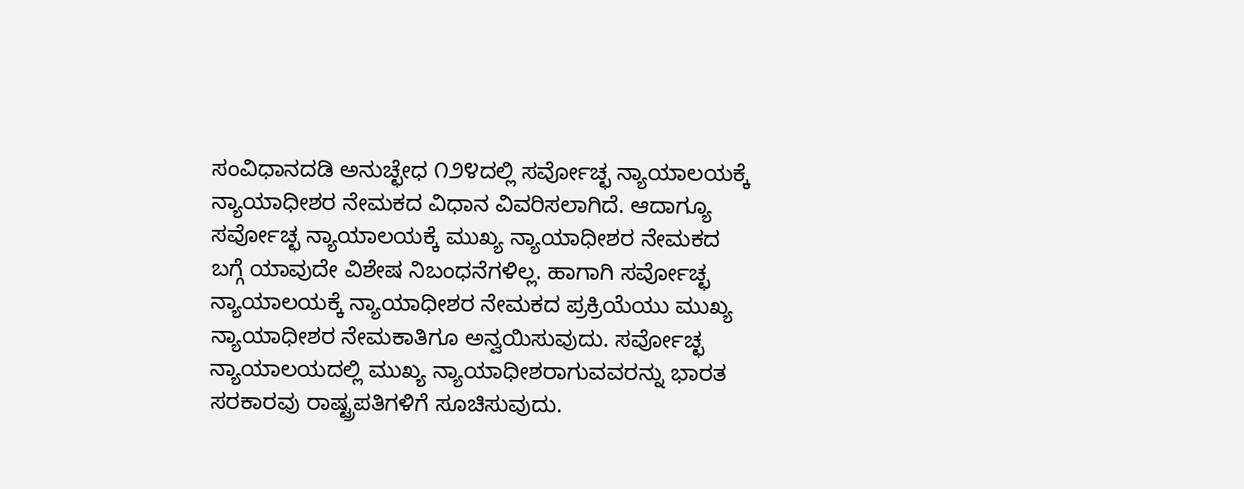ಸಂವಿಧಾನದಡಿ ಅನುಚ್ಛೇಧ ೧೨೪ದಲ್ಲಿ ಸರ್ವೋಚ್ಛ ನ್ಯಾಯಾಲಯಕ್ಕೆ ನ್ಯಾಯಾಧೀಶರ ನೇಮಕದ ವಿಧಾನ ವಿವರಿಸಲಾಗಿದೆ. ಆದಾಗ್ಯೂ ಸರ್ವೋಚ್ಛ ನ್ಯಾಯಾಲಯಕ್ಕೆ ಮುಖ್ಯ ನ್ಯಾಯಾಧೀಶರ ನೇಮಕದ ಬಗ್ಗೆ ಯಾವುದೇ ವಿಶೇಷ ನಿಬಂಧನೆಗಳಿಲ್ಲ. ಹಾಗಾಗಿ ಸರ್ವೋಚ್ಛ ನ್ಯಾಯಾಲಯಕ್ಕೆ ನ್ಯಾಯಾಧೀಶರ ನೇಮಕದ ಪ್ರಕ್ರಿಯೆಯು ಮುಖ್ಯ ನ್ಯಾಯಾಧೀಶರ ನೇಮಕಾತಿಗೂ ಅನ್ವಯಿಸುವುದು. ಸರ್ವೋಚ್ಛ ನ್ಯಾಯಾಲಯದಲ್ಲಿ ಮುಖ್ಯ ನ್ಯಾಯಾಧೀಶರಾಗುವವರನ್ನು ಭಾರತ ಸರಕಾರವು ರಾಷ್ಟ್ರಪತಿಗಳಿಗೆ ಸೂಚಿಸುವುದು.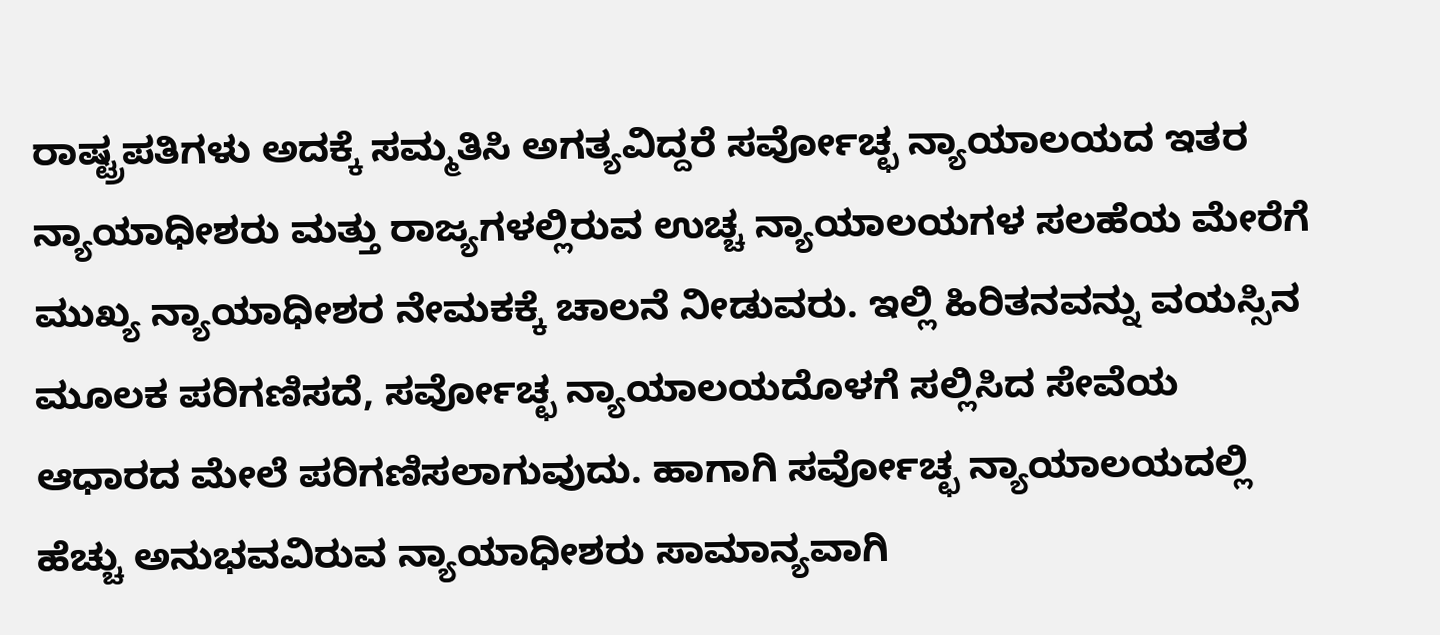ರಾಷ್ಟ್ರಪತಿಗಳು ಅದಕ್ಕೆ ಸಮ್ಮತಿಸಿ ಅಗತ್ಯವಿದ್ದರೆ ಸರ್ವೋಚ್ಛ ನ್ಯಾಯಾಲಯದ ಇತರ ನ್ಯಾಯಾಧೀಶರು ಮತ್ತು ರಾಜ್ಯಗಳಲ್ಲಿರುವ ಉಚ್ಚ ನ್ಯಾಯಾಲಯಗಳ ಸಲಹೆಯ ಮೇರೆಗೆ ಮುಖ್ಯ ನ್ಯಾಯಾಧೀಶರ ನೇಮಕಕ್ಕೆ ಚಾಲನೆ ನೀಡುವರು. ಇಲ್ಲಿ ಹಿರಿತನವನ್ನು ವಯಸ್ಸಿನ ಮೂಲಕ ಪರಿಗಣಿಸದೆ, ಸರ್ವೋಚ್ಛ ನ್ಯಾಯಾಲಯದೊಳಗೆ ಸಲ್ಲಿಸಿದ ಸೇವೆಯ ಆಧಾರದ ಮೇಲೆ ಪರಿಗಣಿಸಲಾಗುವುದು. ಹಾಗಾಗಿ ಸರ್ವೋಚ್ಛ ನ್ಯಾಯಾಲಯದಲ್ಲಿ ಹೆಚ್ಚು ಅನುಭವವಿರುವ ನ್ಯಾಯಾಧೀಶರು ಸಾಮಾನ್ಯವಾಗಿ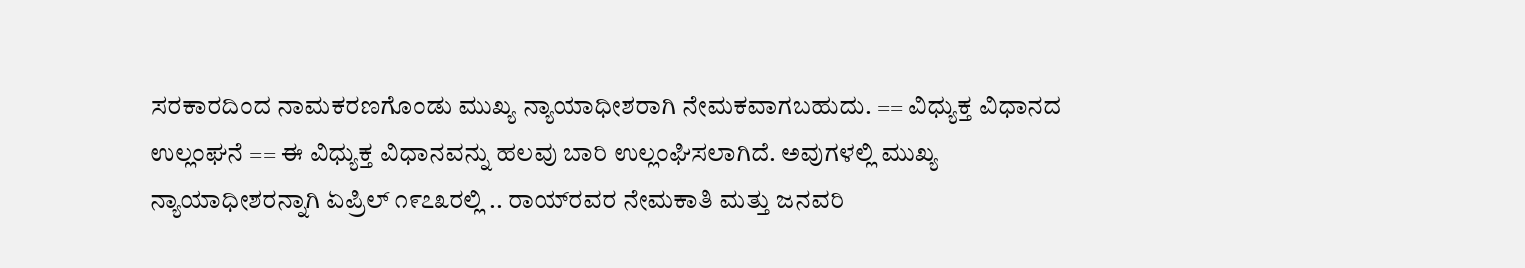ಸರಕಾರದಿಂದ ನಾಮಕರಣಗೊಂಡು ಮುಖ್ಯ ನ್ಯಾಯಾಧೀಶರಾಗಿ ನೇಮಕವಾಗಬಹುದು. == ವಿಧ್ಯುಕ್ತ ವಿಧಾನದ ಉಲ್ಲಂಘನೆ == ಈ ವಿಧ್ಯುಕ್ತ ವಿಧಾನವನ್ನು ಹಲವು ಬಾರಿ ಉಲ್ಲಂಘಿಸಲಾಗಿದೆ. ಅವುಗಳಲ್ಲಿ ಮುಖ್ಯ ನ್ಯಾಯಾಧೀಶರನ್ನಾಗಿ ಏಪ್ರಿಲ್ ೧೯೭೩ರಲ್ಲಿ .. ರಾಯ್‌ರವರ ನೇಮಕಾತಿ ಮತ್ತು ಜನವರಿ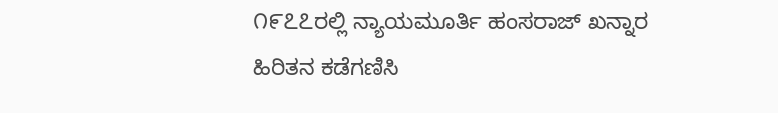೧೯೭೭ರಲ್ಲಿ ನ್ಯಾಯಮೂರ್ತಿ ಹಂಸರಾಜ್ ಖನ್ನಾರ ಹಿರಿತನ ಕಡೆಗಣಿಸಿ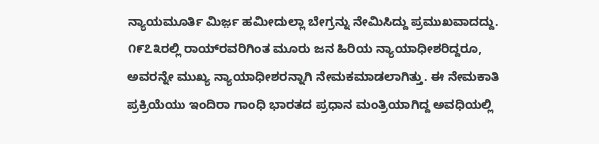ನ್ಯಾಯಮೂರ್ತಿ ಮಿರ್ಜ಼ ಹಮೀದುಲ್ಲಾ ಬೇಗ್ರನ್ನು ನೇಮಿಸಿದ್ದು ಪ್ರಮುಖವಾದದ್ದು. ೧೯೭೩ರಲ್ಲಿ ರಾಯ್‌ರವರಿಗಿಂತ ಮೂರು ಜನ ಹಿರಿಯ ನ್ಯಾಯಾಧೀಶರಿದ್ದರೂ, ಅವರನ್ನೇ ಮುಖ್ಯ ನ್ಯಾಯಾಧೀಶರನ್ನಾಗಿ ನೇಮಕಮಾಡಲಾಗಿತ್ತು. ಈ ನೇಮಕಾತಿ ಪ್ರಕ್ರಿಯೆಯು ಇಂದಿರಾ ಗಾಂಧಿ ಭಾರತದ ಪ್ರಧಾನ ಮಂತ್ರಿಯಾಗಿದ್ದ ಅವಧಿಯಲ್ಲಿ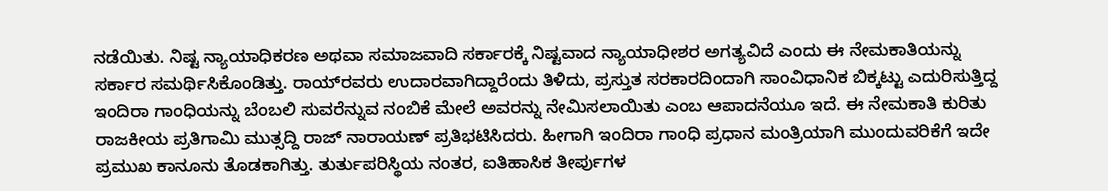ನಡೆಯಿತು. ನಿಷ್ಟ ನ್ಯಾಯಾಧಿಕರಣ ಅಥವಾ ಸಮಾಜವಾದಿ ಸರ್ಕಾರಕ್ಕೆ ನಿಷ್ಟವಾದ ನ್ಯಾಯಾಧೀಶರ ಅಗತ್ಯವಿದೆ ಎಂದು ಈ ನೇಮಕಾತಿಯನ್ನು ಸರ್ಕಾರ ಸಮರ್ಥಿಸಿಕೊಂಡಿತ್ತು. ರಾಯ್‌ರವರು ಉದಾರವಾಗಿದ್ದಾರೆಂದು ತಿಳಿದು, ಪ್ರಸ್ತುತ ಸರಕಾರದಿಂದಾಗಿ ಸಾಂವಿಧಾನಿಕ ಬಿಕ್ಕಟ್ಟು ಎದುರಿಸುತ್ತಿದ್ದ ಇಂದಿರಾ ಗಾಂಧಿಯನ್ನು ಬೆಂಬಲಿ ಸುವರೆನ್ನುವ ನಂಬಿಕೆ ಮೇಲೆ ಅವರನ್ನು ನೇಮಿಸಲಾಯಿತು ಎಂಬ ಆಪಾದನೆಯೂ ಇದೆ. ಈ ನೇಮಕಾತಿ ಕುರಿತು ರಾಜಕೀಯ ಪ್ರತಿಗಾಮಿ ಮುತ್ಸದ್ದಿ ರಾಜ್‌ ನಾರಾಯಣ್‌ ಪ್ರತಿಭಟಿಸಿದರು. ಹೀಗಾಗಿ ಇಂದಿರಾ ಗಾಂಧಿ ಪ್ರಧಾನ ಮಂತ್ರಿಯಾಗಿ ಮುಂದುವರಿಕೆಗೆ ಇದೇ ಪ್ರಮುಖ ಕಾನೂನು ತೊಡಕಾಗಿತ್ತು. ತುರ್ತುಪರಿಸ್ಥಿಯ ನಂತರ, ಐತಿಹಾಸಿಕ ತೀರ್ಪುಗಳ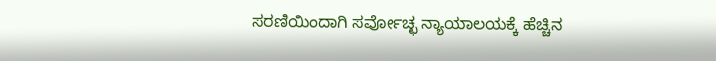ಸರಣಿಯಿಂದಾಗಿ ಸರ್ವೋಚ್ಛ ನ್ಯಾಯಾಲಯಕ್ಕೆ ಹೆಚ್ಚಿನ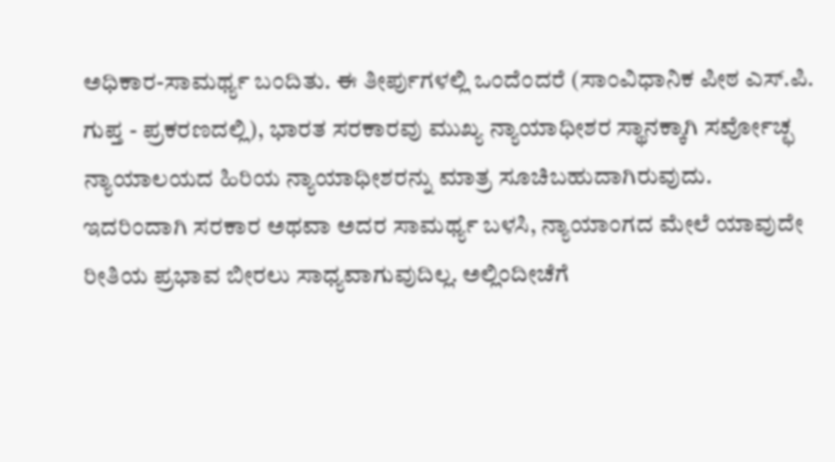ಅಧಿಕಾರ-ಸಾಮರ್ಥ್ಯ ಬಂದಿತು. ಈ ತೀರ್ಪುಗಳಲ್ಲಿ ಒಂದೆಂದರೆ (ಸಾಂವಿಧಾನಿಕ ಪೀಠ ಎಸ್.ಪಿ. ಗುಪ್ತ - ಪ್ರಕರಣದಲ್ಲಿ), ಭಾರತ ಸರಕಾರವು ಮುಖ್ಯ ನ್ಯಾಯಾಧೀಶರ ಸ್ಥಾನಕ್ಕಾಗಿ ಸರ್ವೋಚ್ಛ ನ್ಯಾಯಾಲಯದ ಹಿರಿಯ ನ್ಯಾಯಾಧೀಶರನ್ನು ಮಾತ್ರ ಸೂಚಿಬಹುದಾಗಿರುವುದು. ಇದರಿಂದಾಗಿ ಸರಕಾರ ಅಥವಾ ಅದರ ಸಾಮರ್ಥ್ಯ ಬಳಸಿ, ನ್ಯಾಯಾಂಗದ ಮೇಲೆ ಯಾವುದೇ ರೀತಿಯ ಪ್ರಭಾವ ಬೀರಲು ಸಾಧ್ಯವಾಗುವುದಿಲ್ಲ. ಅಲ್ಲಿಂದೀಚೆಗೆ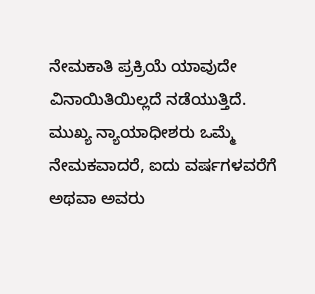ನೇಮಕಾತಿ ಪ್ರಕ್ರಿಯೆ ಯಾವುದೇ ವಿನಾಯಿತಿಯಿಲ್ಲದೆ ನಡೆಯುತ್ತಿದೆ. ಮುಖ್ಯ ನ್ಯಾಯಾಧೀಶರು ಒಮ್ಮೆ ನೇಮಕವಾದರೆ, ಐದು ವರ್ಷಗಳವರೆಗೆ ಅಥವಾ ಅವರು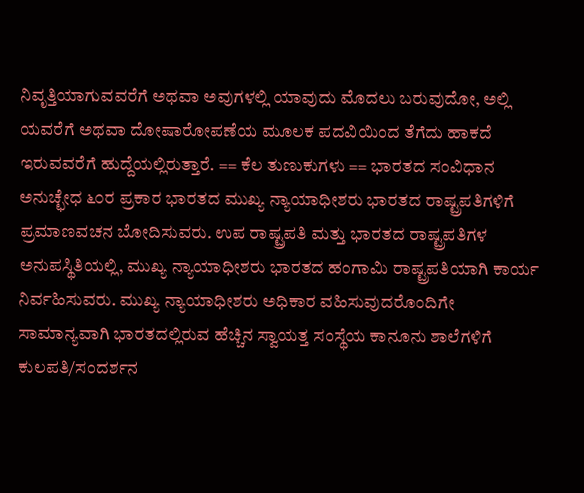ನಿವೃತ್ತಿಯಾಗುವವರೆಗೆ ಅಥವಾ ಅವುಗಳಲ್ಲಿ ಯಾವುದು ಮೊದಲು ಬರುವುದೋ, ಅಲ್ಲಿ ಯವರೆಗೆ ಅಥವಾ ದೋಷಾರೋಪಣೆಯ ಮೂಲಕ ಪದವಿಯಿಂದ ತೆಗೆದು ಹಾಕದೆ ಇರುವವರೆಗೆ ಹುದ್ದೆಯಲ್ಲಿರುತ್ತಾರೆ. == ಕೆಲ ತುಣುಕುಗಳು == ಭಾರತದ ಸಂವಿಧಾನ ಅನುಚ್ಛೇಧ ೬೦ರ ಪ್ರಕಾರ ಭಾರತದ ಮುಖ್ಯ ನ್ಯಾಯಾಧೀಶರು ಭಾರತದ ರಾಷ್ಟ್ರಪತಿಗಳಿಗೆ ಪ್ರಮಾಣವಚನ ಬೋದಿಸುವರು. ಉಪ ರಾಷ್ಟ್ರಪತಿ ಮತ್ತು ಭಾರತದ ರಾಷ್ಟ್ರಪತಿಗಳ ಅನುಪಸ್ಥಿತಿಯಲ್ಲಿ, ಮುಖ್ಯ ನ್ಯಾಯಾಧೀಶರು ಭಾರತದ ಹಂಗಾಮಿ ರಾಷ್ಟ್ರಪತಿಯಾಗಿ ಕಾರ್ಯ ನಿರ್ವಹಿಸುವರು. ಮುಖ್ಯ ನ್ಯಾಯಾಧೀಶರು ಅಧಿಕಾರ ವಹಿಸುವುದರೊಂದಿಗೇ ಸಾಮಾನ್ಯವಾಗಿ ಭಾರತದಲ್ಲಿರುವ ಹೆಚ್ಚಿನ ಸ್ವಾಯತ್ತ ಸಂಸ್ಥೆಯ ಕಾನೂನು ಶಾಲೆಗಳಿಗೆ ಕುಲಪತಿ/ಸಂದರ್ಶನ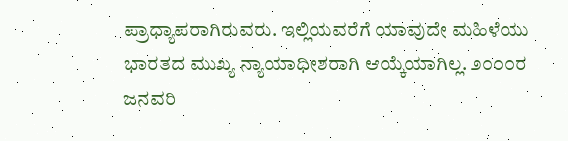ಪ್ರಾಧ್ಯಾಪರಾಗಿರುವರು. ಇಲ್ಲಿಯವರೆಗೆ ಯಾವುದೇ ಮಹಿಳೆಯು ಭಾರತದ ಮುಖ್ಯ ನ್ಯಾಯಾಧೀಶರಾಗಿ ಆಯ್ಕೆಯಾಗಿಲ್ಲ. ೨೦೦೦ರ ಜನವರಿ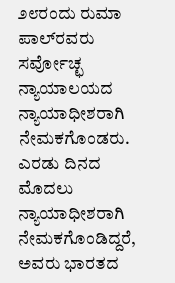೨೮ರಂದು ರುಮಾ ಪಾಲ್‌ರವರು ಸರ್ವೋಚ್ಛ ನ್ಯಾಯಾಲಯದ ನ್ಯಾಯಾಧೀಶರಾಗಿ ನೇಮಕಗೊಂಡರು. ಎರಡು ದಿನದ ಮೊದಲು ನ್ಯಾಯಾಧೀಶರಾಗಿ ನೇಮಕಗೊಂಡಿದ್ದರೆ, ಅವರು ಭಾರತದ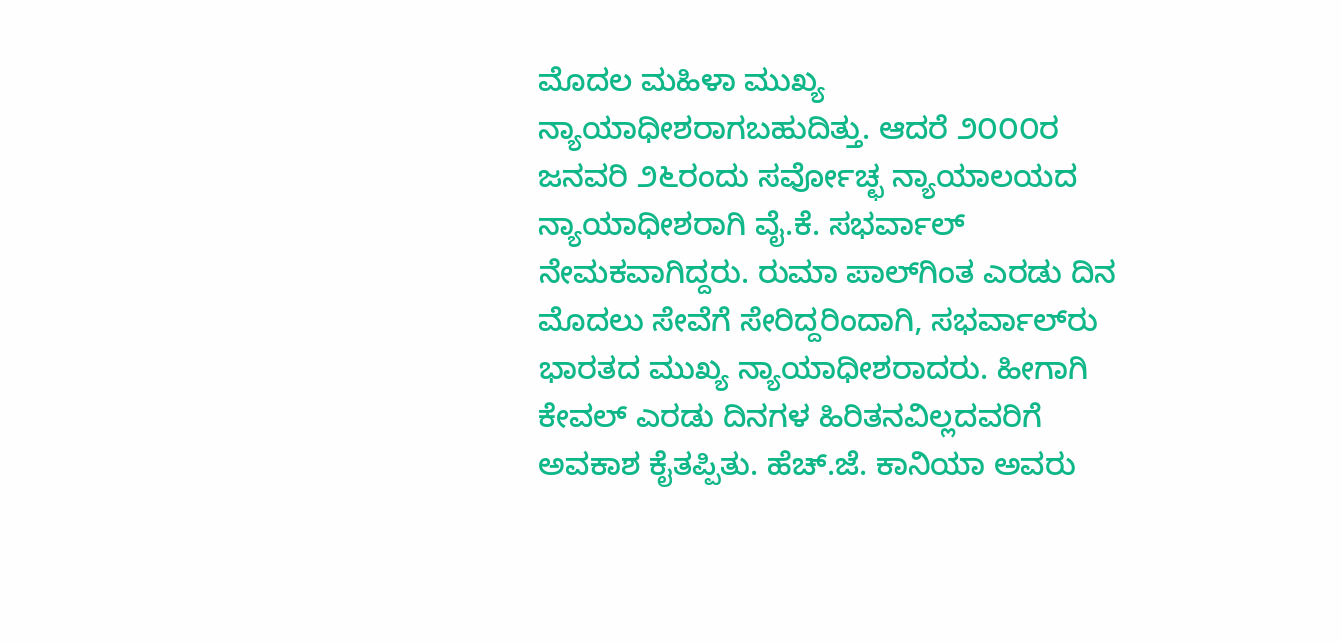ಮೊದಲ ಮಹಿಳಾ ಮುಖ್ಯ ನ್ಯಾಯಾಧೀಶರಾಗಬಹುದಿತ್ತು. ಆದರೆ ೨೦೦೦ರ ಜನವರಿ ೨೬ರಂದು ಸರ್ವೋಚ್ಛ ನ್ಯಾಯಾಲಯದ ನ್ಯಾಯಾಧೀಶರಾಗಿ ವೈ.ಕೆ. ಸಭರ್ವಾಲ್‌ ನೇಮಕವಾಗಿದ್ದರು. ರುಮಾ ಪಾಲ್‌ಗಿಂತ ಎರಡು ದಿನ ಮೊದಲು ಸೇವೆಗೆ ಸೇರಿದ್ದರಿಂದಾಗಿ, ಸಭರ್ವಾಲ್‌ರು ಭಾರತದ ಮುಖ್ಯ ನ್ಯಾಯಾಧೀಶರಾದರು. ಹೀಗಾಗಿ ಕೇವಲ್ ಎರಡು ದಿನಗಳ ಹಿರಿತನವಿಲ್ಲದವರಿಗೆ ಅವಕಾಶ ಕೈತಪ್ಪಿತು. ಹೆಚ್.ಜೆ. ಕಾನಿಯಾ ಅವರು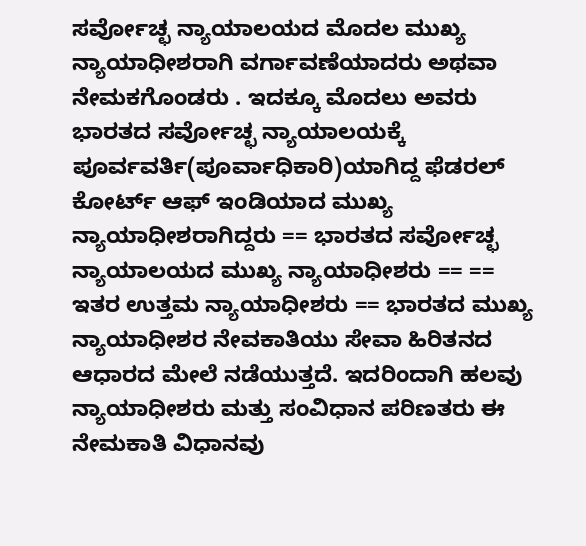ಸರ್ವೋಚ್ಛ ನ್ಯಾಯಾಲಯದ ಮೊದಲ ಮುಖ್ಯ ನ್ಯಾಯಾಧೀಶರಾಗಿ ವರ್ಗಾವಣೆಯಾದರು ಅಥವಾ ನೇಮಕಗೊಂಡರು . ಇದಕ್ಕೂ ಮೊದಲು ಅವರು ಭಾರತದ ಸರ್ವೋಚ್ಛ ನ್ಯಾಯಾಲಯಕ್ಕೆ ಪೂರ್ವವರ್ತಿ(ಪೂರ್ವಾಧಿಕಾರಿ)ಯಾಗಿದ್ದ ಫೆಡರಲ್‌ ಕೋರ್ಟ್‌ ಆಫ್‌ ಇಂಡಿಯಾದ ಮುಖ್ಯ ನ್ಯಾಯಾಧೀಶರಾಗಿದ್ದರು == ಭಾರತದ ಸರ್ವೋಚ್ಛ ನ್ಯಾಯಾಲಯದ ಮುಖ್ಯ ನ್ಯಾಯಾಧೀಶರು == == ಇತರ ಉತ್ತಮ ನ್ಯಾಯಾಧೀಶರು == ಭಾರತದ ಮುಖ್ಯ ನ್ಯಾಯಾಧೀಶರ ನೇವಕಾತಿಯು ಸೇವಾ ಹಿರಿತನದ ಆಧಾರದ ಮೇಲೆ ನಡೆಯುತ್ತದೆ. ಇದರಿಂದಾಗಿ ಹಲವು ನ್ಯಾಯಾಧೀಶರು ಮತ್ತು ಸಂವಿಧಾನ ಪರಿಣತರು ಈ ನೇಮಕಾತಿ ವಿಧಾನವು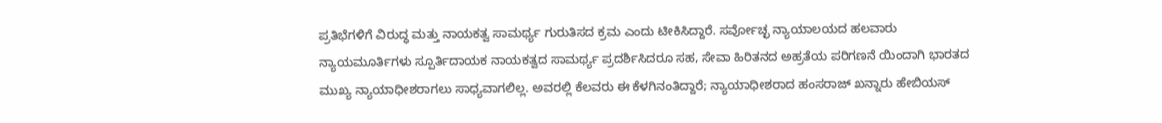ಪ್ರತಿಭೆಗಳಿಗೆ ವಿರುದ್ಧ ಮತ್ತು ನಾಯಕತ್ವ ಸಾಮರ್ಥ್ಯ ಗುರುತಿಸದ ಕ್ರಮ ಎಂದು ಟೀಕಿಸಿದ್ದಾರೆ. ಸರ್ವೋಚ್ಛ ನ್ಯಾಯಾಲಯದ ಹಲವಾರು ನ್ಯಾಯಮೂರ್ತಿಗಳು ಸ್ಪೂರ್ತಿದಾಯಕ ನಾಯಕತ್ವದ ಸಾಮರ್ಥ್ಯ ಪ್ರದರ್ಶಿಸಿದರೂ ಸಹ, ಸೇವಾ ಹಿರಿತನದ ಅಹ್ರತೆಯ ಪರಿಗಣನೆ ಯಿಂದಾಗಿ ಭಾರತದ ಮುಖ್ಯ ನ್ಯಾಯಾಧೀಶರಾಗಲು ಸಾಧ್ಯವಾಗಲಿಲ್ಲ. ಅವರಲ್ಲಿ ಕೆಲವರು ಈ ಕೆಳಗಿನಂತಿದ್ದಾರೆ; ನ್ಯಾಯಾಧೀಶರಾದ ಹಂಸರಾಜ್ ಖನ್ನಾರು ಹೇಬಿಯಸ್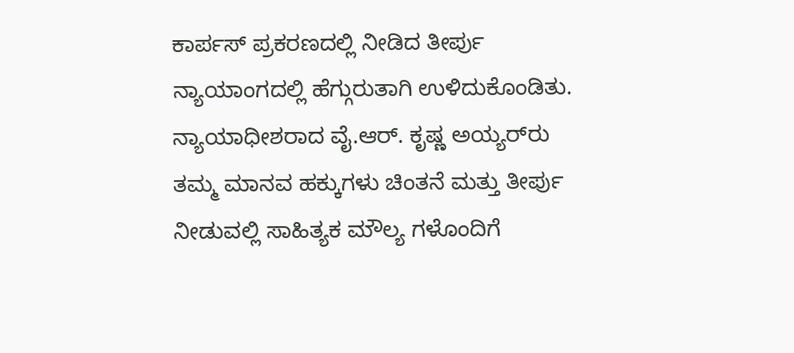ಕಾರ್ಪಸ್‌ ಪ್ರಕರಣದಲ್ಲಿ ನೀಡಿದ ತೀರ್ಪು ನ್ಯಾಯಾಂಗದಲ್ಲಿ ಹೆಗ್ಗುರುತಾಗಿ ಉಳಿದುಕೊಂಡಿತು. ನ್ಯಾಯಾಧೀಶರಾದ ವೈ.ಆರ್. ಕೃಷ್ಣ ಅಯ್ಯರ್‌ರು ತಮ್ಮ ಮಾನವ ಹಕ್ಕುಗಳು ಚಿಂತನೆ ಮತ್ತು ತೀರ್ಪು ನೀಡುವಲ್ಲಿ ಸಾಹಿತ್ಯಕ ಮೌಲ್ಯ ಗಳೊಂದಿಗೆ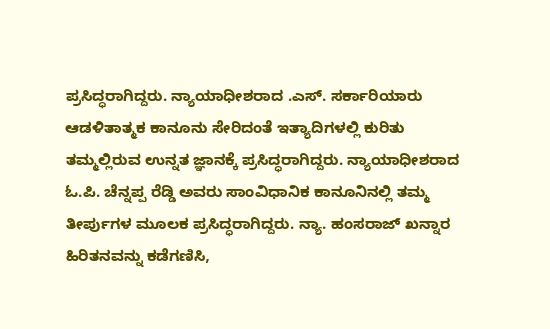ಪ್ರಸಿದ್ಧರಾಗಿದ್ದರು. ನ್ಯಾಯಾಧೀಶರಾದ .ಎಸ್. ಸರ್ಕಾರಿಯಾರು ಆಡಳಿತಾತ್ಮಕ ಕಾನೂನು ಸೇರಿದಂತೆ ಇತ್ಯಾದಿಗಳಲ್ಲಿ ಕುರಿತು ತಮ್ಮಲ್ಲಿರುವ ಉನ್ನತ ಜ್ಞಾನಕ್ಕೆ ಪ್ರಸಿದ್ಧರಾಗಿದ್ದರು. ನ್ಯಾಯಾಧೀಶರಾದ ಓ.ಪಿ. ಚೆನ್ನಪ್ಪ ರೆಡ್ಡಿ ಅವರು ಸಾಂವಿಧಾನಿಕ ಕಾನೂನಿನಲ್ಲಿ ತಮ್ಮ ತೀರ್ಪುಗಳ ಮೂಲಕ ಪ್ರಸಿದ್ಧರಾಗಿದ್ದರು. ನ್ಯಾ. ಹಂಸರಾಜ್ ಖನ್ನಾರ ಹಿರಿತನವನ್ನು ಕಡೆಗಣಿಸಿ,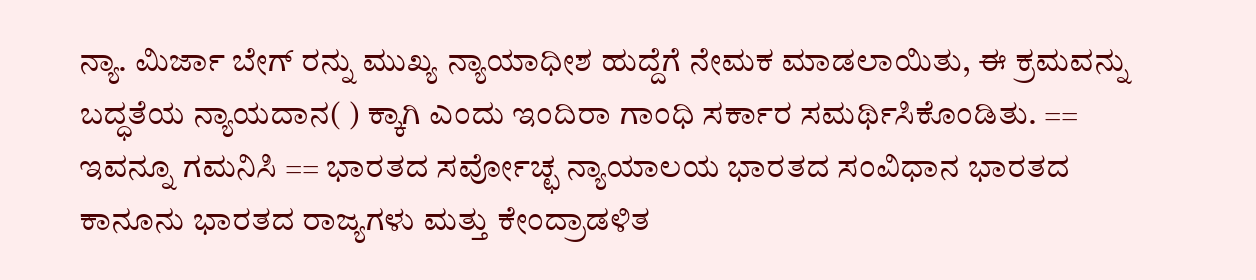ನ್ಯಾ. ಮಿರ್ಜಾ ಬೇಗ್ ರನ್ನು ಮುಖ್ಯ ನ್ಯಾಯಾಧೀಶ ಹುದ್ದೆಗೆ ನೇಮಕ ಮಾಡಲಾಯಿತು, ಈ ಕ್ರಮವನ್ನು ಬದ್ಧತೆಯ ನ್ಯಾಯದಾನ( ) ಕ್ಕಾಗಿ ಎಂದು ಇಂದಿರಾ ಗಾಂಧಿ ಸರ್ಕಾರ ಸಮರ್ಥಿಸಿಕೊಂಡಿತು. == ಇವನ್ನೂ ಗಮನಿಸಿ == ಭಾರತದ ಸರ್ವೋಚ್ಛ ನ್ಯಾಯಾಲಯ ಭಾರತದ ಸಂವಿಧಾನ ಭಾರತದ ಕಾನೂನು ಭಾರತದ ರಾಜ್ಯಗಳು ಮತ್ತು ಕೇಂದ್ರಾಡಳಿತ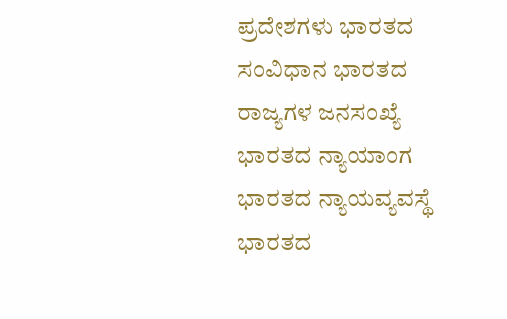ಪ್ರದೇಶಗಳು ಭಾರತದ ಸಂವಿಧಾನ ಭಾರತದ ರಾಜ್ಯಗಳ ಜನಸಂಖ್ಯೆ ಭಾರತದ ನ್ಯಾಯಾಂಗ ಭಾರತದ ನ್ಯಾಯವ್ಯವಸ್ಥೆ ಭಾರತದ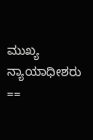ಮುಖ್ಯ ನ್ಯಾಯಾಧೀಶರು ==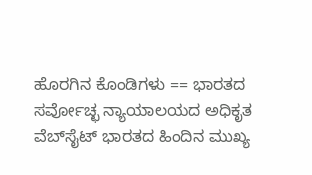ಹೊರಗಿನ ಕೊಂಡಿಗಳು == ಭಾರತದ ಸರ್ವೋಚ್ಛ ನ್ಯಾಯಾಲಯದ ಅಧಿಕೃತ ವೆಬ್‌ಸೈಟ್‌ ಭಾರತದ ಹಿಂದಿನ ಮುಖ್ಯ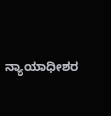ನ್ಯಾಯಾಧೀಶರ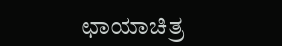ಛಾಯಾಚಿತ್ರ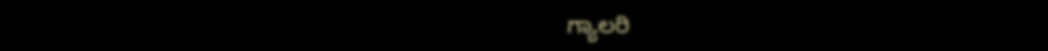ಗ್ಯಾಲರಿ